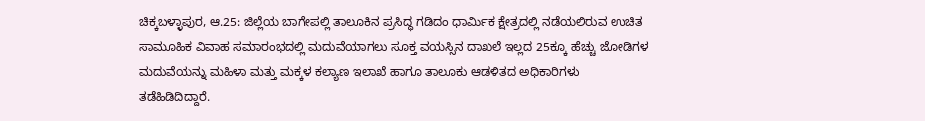ಚಿಕ್ಕಬಳ್ಳಾಪುರ, ಆ.25: ಜಿಲ್ಲೆಯ ಬಾಗೇಪಲ್ಲಿ ತಾಲೂಕಿನ ಪ್ರಸಿದ್ಧ ಗಡಿದಂ ಧಾರ್ಮಿಕ ಕ್ಷೇತ್ರದಲ್ಲಿ ನಡೆಯಲಿರುವ ಉಚಿತ ಸಾಮೂಹಿಕ ವಿವಾಹ ಸಮಾರಂಭದಲ್ಲಿ ಮದುವೆಯಾಗಲು ಸೂಕ್ತ ವಯಸ್ಸಿನ ದಾಖಲೆ ಇಲ್ಲದ 25ಕ್ಕೂ ಹೆಚ್ಚು ಜೋಡಿಗಳ ಮದುವೆಯನ್ನು ಮಹಿಳಾ ಮತ್ತು ಮಕ್ಕಳ ಕಲ್ಯಾಣ ಇಲಾಖೆ ಹಾಗೂ ತಾಲೂಕು ಆಡಳಿತದ ಅಧಿಕಾರಿಗಳು ತಡೆಹಿಡಿದಿದ್ದಾರೆ.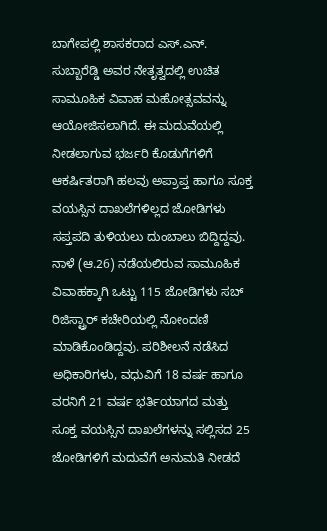ಬಾಗೇಪಲ್ಲಿ ಶಾಸಕರಾದ ಎಸ್.ಎನ್. ಸುಬ್ಬಾರೆಡ್ಡಿ ಅವರ ನೇತೃತ್ವದಲ್ಲಿ ಉಚಿತ ಸಾಮೂಹಿಕ ವಿವಾಹ ಮಹೋತ್ಸವವನ್ನು ಆಯೋಜಿಸಲಾಗಿದೆ. ಈ ಮದುವೆಯಲ್ಲಿ ನೀಡಲಾಗುವ ಭರ್ಜರಿ ಕೊಡುಗೆಗಳಿಗೆ ಆಕರ್ಷಿತರಾಗಿ ಹಲವು ಅಪ್ರಾಪ್ತ ಹಾಗೂ ಸೂಕ್ತ ವಯಸ್ಸಿನ ದಾಖಲೆಗಳಿಲ್ಲದ ಜೋಡಿಗಳು ಸಪ್ತಪದಿ ತುಳಿಯಲು ದುಂಬಾಲು ಬಿದ್ದಿದ್ದವು.
ನಾಳೆ (ಆ.26) ನಡೆಯಲಿರುವ ಸಾಮೂಹಿಕ ವಿವಾಹಕ್ಕಾಗಿ ಒಟ್ಟು 115 ಜೋಡಿಗಳು ಸಬ್ ರಿಜಿಸ್ಟ್ರಾರ್ ಕಚೇರಿಯಲ್ಲಿ ನೋಂದಣಿ ಮಾಡಿಕೊಂಡಿದ್ದವು. ಪರಿಶೀಲನೆ ನಡೆಸಿದ ಅಧಿಕಾರಿಗಳು, ವಧುವಿಗೆ 18 ವರ್ಷ ಹಾಗೂ ವರನಿಗೆ 21 ವರ್ಷ ಭರ್ತಿಯಾಗದ ಮತ್ತು ಸೂಕ್ತ ವಯಸ್ಸಿನ ದಾಖಲೆಗಳನ್ನು ಸಲ್ಲಿಸದ 25 ಜೋಡಿಗಳಿಗೆ ಮದುವೆಗೆ ಅನುಮತಿ ನೀಡದೆ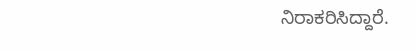ನಿರಾಕರಿಸಿದ್ದಾರೆ.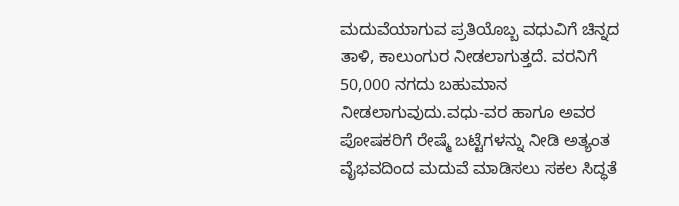ಮದುವೆಯಾಗುವ ಪ್ರತಿಯೊಬ್ಬ ವಧುವಿಗೆ ಚಿನ್ನದ ತಾಳಿ, ಕಾಲುಂಗುರ ನೀಡಲಾಗುತ್ತದೆ. ವರನಿಗೆ 50,000 ನಗದು ಬಹುಮಾನ ನೀಡಲಾಗುವುದು.ವಧು-ವರ ಹಾಗೂ ಅವರ ಪೋಷಕರಿಗೆ ರೇಷ್ಮೆ ಬಟ್ಟೆಗಳನ್ನು ನೀಡಿ ಅತ್ಯಂತ ವೈಭವದಿಂದ ಮದುವೆ ಮಾಡಿಸಲು ಸಕಲ ಸಿದ್ಧತೆ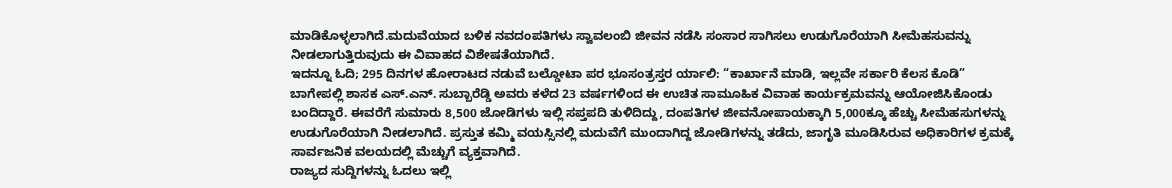ಮಾಡಿಕೊಳ್ಳಲಾಗಿದೆ.ಮದುವೆಯಾದ ಬಳಿಕ ನವದಂಪತಿಗಳು ಸ್ವಾವಲಂಬಿ ಜೀವನ ನಡೆಸಿ ಸಂಸಾರ ಸಾಗಿಸಲು ಉಡುಗೊರೆಯಾಗಿ ಸೀಮೆಹಸುವನ್ನು ನೀಡಲಾಗುತ್ತಿರುವುದು ಈ ವಿವಾಹದ ವಿಶೇಷತೆಯಾಗಿದೆ.
ಇದನ್ನೂ ಓದಿ; 295 ದಿನಗಳ ಹೋರಾಟದ ನಡುವೆ ಬಲ್ಡೋಟಾ ಪರ ಭೂಸಂತ್ರಸ್ತರ ರ್ಯಾಲಿ: “ಕಾರ್ಖಾನೆ ಮಾಡಿ, ಇಲ್ಲವೇ ಸರ್ಕಾರಿ ಕೆಲಸ ಕೊಡಿ”
ಬಾಗೇಪಲ್ಲಿ ಶಾಸಕ ಎಸ್.ಎನ್. ಸುಬ್ಬಾರೆಡ್ಡಿ ಅವರು ಕಳೆದ 23 ವರ್ಷಗಳಿಂದ ಈ ಉಚಿತ ಸಾಮೂಹಿಕ ವಿವಾಹ ಕಾರ್ಯಕ್ರಮವನ್ನು ಆಯೋಜಿಸಿಕೊಂಡು ಬಂದಿದ್ದಾರೆ. ಈವರೆಗೆ ಸುಮಾರು 8,500 ಜೋಡಿಗಳು ಇಲ್ಲಿ ಸಪ್ತಪದಿ ತುಳಿದಿದ್ದು, ದಂಪತಿಗಳ ಜೀವನೋಪಾಯಕ್ಕಾಗಿ 5,000ಕ್ಕೂ ಹೆಚ್ಚು ಸೀಮೆಹಸುಗಳನ್ನು ಉಡುಗೊರೆಯಾಗಿ ನೀಡಲಾಗಿದೆ. ಪ್ರಸ್ತುತ ಕಮ್ಮಿ ವಯಸ್ಸಿನಲ್ಲಿ ಮದುವೆಗೆ ಮುಂದಾಗಿದ್ದ ಜೋಡಿಗಳನ್ನು ತಡೆದು, ಜಾಗೃತಿ ಮೂಡಿಸಿರುವ ಅಧಿಕಾರಿಗಳ ಕ್ರಮಕ್ಕೆ ಸಾರ್ವಜನಿಕ ವಲಯದಲ್ಲಿ ಮೆಚ್ಚುಗೆ ವ್ಯಕ್ತವಾಗಿದೆ.
ರಾಜ್ಯದ ಸುದ್ದಿಗಳನ್ನು ಓದಲು ಇಲ್ಲಿ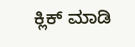ಕ್ಲಿಕ್ ಮಾಡಿ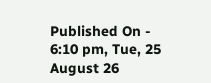Published On - 6:10 pm, Tue, 25 August 26